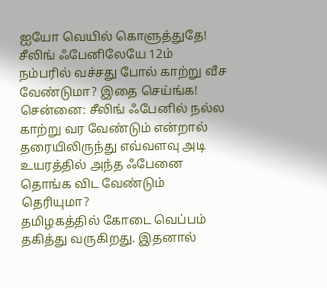ஐயோ வெயில் கொளுத்துதே! சீலிங் ஃபேனிலேயே 12ம் நம்பரில் வச்சது போல் காற்று வீச வேண்டுமா? இதை செய்ங்க!
சென்னை: சீலிங் ஃபேனில் நல்ல காற்று வர வேண்டும் என்றால் தரையிலிருந்து எவ்வளவு அடி உயரத்தில் அந்த ஃபேனை தொங்க விட வேண்டும் தெரியுமா?
தமிழகத்தில் கோடை வெப்பம் தகித்து வருகிறது. இதனால்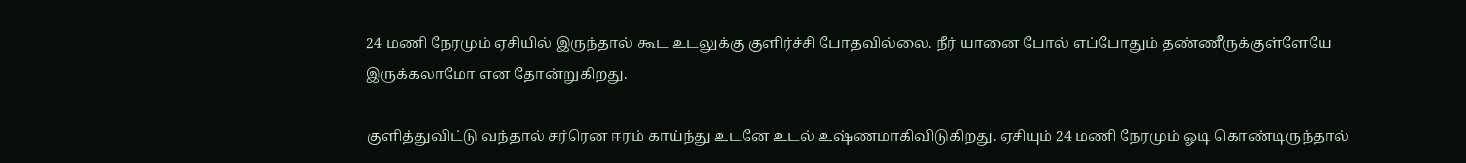24 மணி நேரமும் ஏசியில் இருந்தால் கூட உடலுக்கு குளிர்ச்சி போதவில்லை. நீர் யானை போல் எப்போதும் தண்ணீருக்குள்ளேயே இருக்கலாமோ என தோன்றுகிறது.

குளித்துவிட்டு வந்தால் சர்ரென ஈரம் காய்ந்து உடனே உடல் உஷ்ணமாகிவிடுகிறது. ஏசியும் 24 மணி நேரமும் ஓடி கொண்டிருந்தால்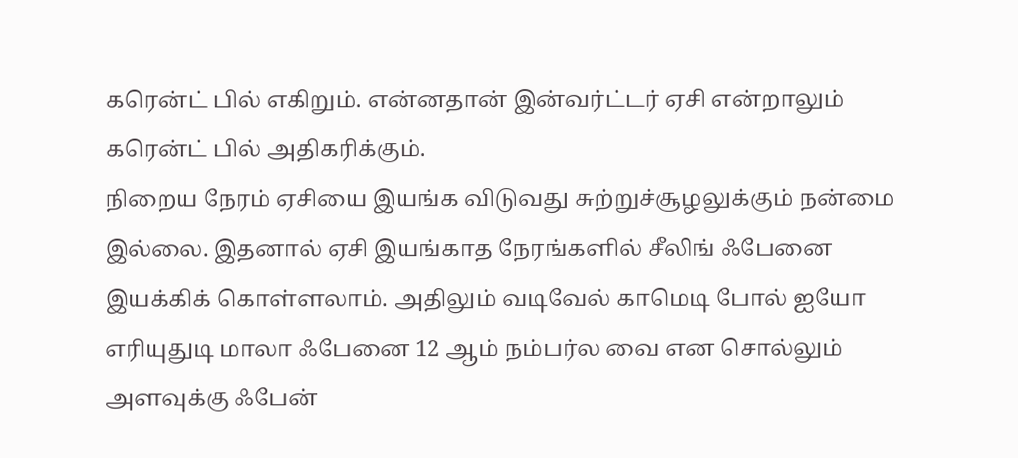கரென்ட் பில் எகிறும். என்னதான் இன்வர்ட்டர் ஏசி என்றாலும் கரென்ட் பில் அதிகரிக்கும்.
நிறைய நேரம் ஏசியை இயங்க விடுவது சுற்றுச்சூழலுக்கும் நன்மை இல்லை. இதனால் ஏசி இயங்காத நேரங்களில் சீலிங் ஃபேனை இயக்கிக் கொள்ளலாம். அதிலும் வடிவேல் காமெடி போல் ஐயோ எரியுதுடி மாலா ஃபேனை 12 ஆம் நம்பர்ல வை என சொல்லும் அளவுக்கு ஃபேன்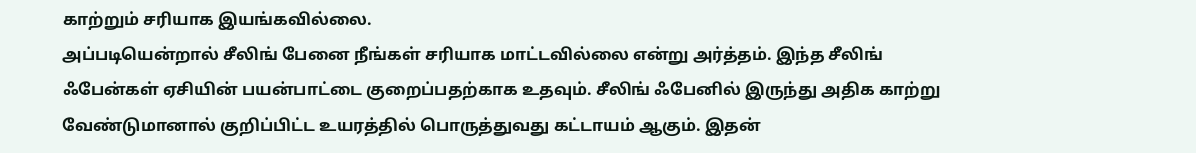காற்றும் சரியாக இயங்கவில்லை.
அப்படியென்றால் சீலிங் பேனை நீங்கள் சரியாக மாட்டவில்லை என்று அர்த்தம். இந்த சீலிங் ஃபேன்கள் ஏசியின் பயன்பாட்டை குறைப்பதற்காக உதவும். சீலிங் ஃபேனில் இருந்து அதிக காற்று வேண்டுமானால் குறிப்பிட்ட உயரத்தில் பொருத்துவது கட்டாயம் ஆகும். இதன்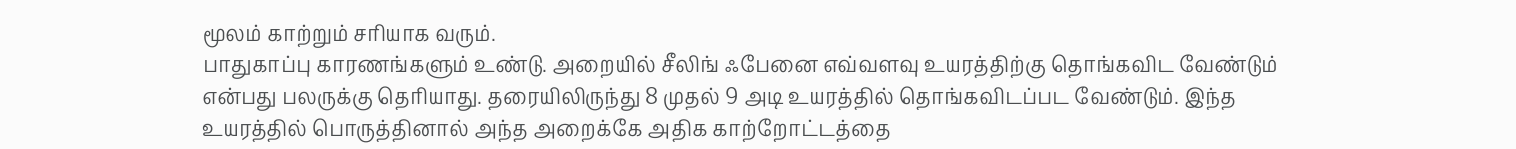மூலம் காற்றும் சரியாக வரும்.
பாதுகாப்பு காரணங்களும் உண்டு. அறையில் சீலிங் ஃபேனை எவ்வளவு உயரத்திற்கு தொங்கவிட வேண்டும் என்பது பலருக்கு தெரியாது. தரையிலிருந்து 8 முதல் 9 அடி உயரத்தில் தொங்கவிடப்பட வேண்டும். இந்த உயரத்தில் பொருத்தினால் அந்த அறைக்கே அதிக காற்றோட்டத்தை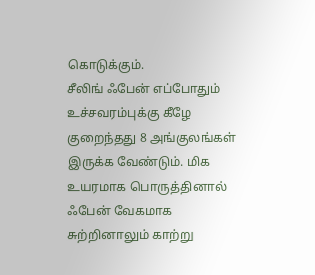கொடுக்கும்.
சீலிங் ஃபேன் எப்போதும் உச்சவரம்புக்கு கீழே குறைந்தது 8 அங்குலங்கள் இருக்க வேண்டும். மிக உயரமாக பொருத்தினால் ஃபேன் வேகமாக சுற்றினாலும் காற்று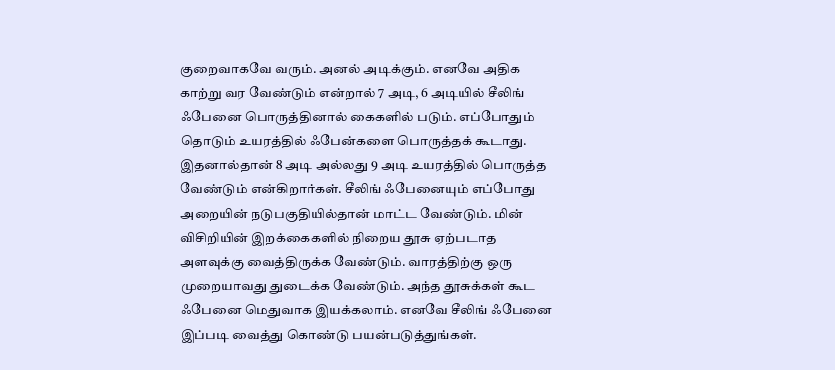குறைவாகவே வரும். அனல் அடிக்கும். எனவே அதிக காற்று வர வேண்டும் என்றால் 7 அடி, 6 அடியில் சீலிங் ஃபேனை பொருத்தினால் கைகளில் படும். எப்போதும் தொடும் உயரத்தில் ஃபேன்களை பொருத்தக் கூடாது.
இதனால்தான் 8 அடி அல்லது 9 அடி உயரத்தில் பொருத்த வேண்டும் என்கிறார்கள். சீலிங் ஃபேனையும் எப்போது அறையின் நடுபகுதியில்தான் மாட்ட வேண்டும். மின் விசிறியின் இறக்கைகளில் நிறைய தூசு ஏற்படாத அளவுக்கு வைத்திருக்க வேண்டும். வாரத்திற்கு ஒரு முறையாவது துடைக்க வேண்டும். அந்த தூசுக்கள் கூட ஃபேனை மெதுவாக இயக்கலாம். எனவே சீலிங் ஃபேனை இப்படி வைத்து கொண்டு பயன்படுத்துங்கள்.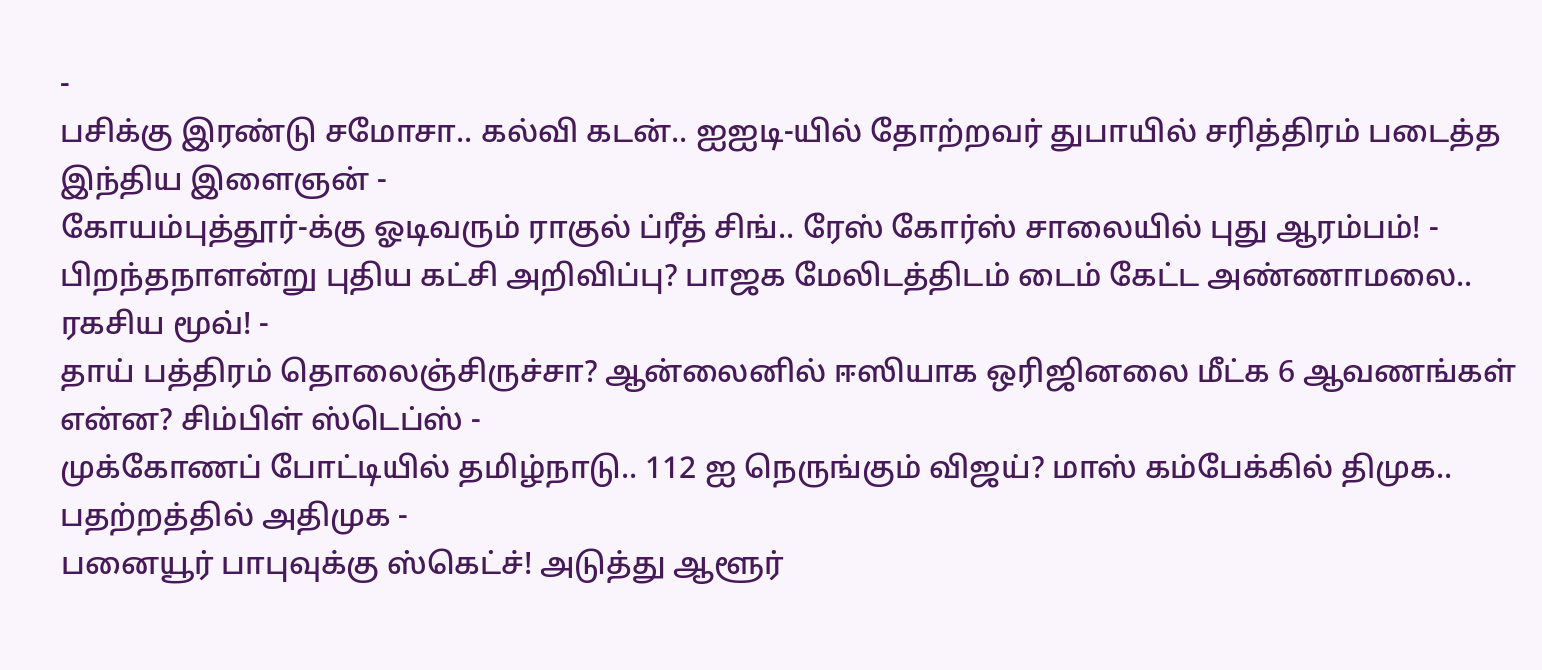-
பசிக்கு இரண்டு சமோசா.. கல்வி கடன்.. ஐஐடி-யில் தோற்றவர் துபாயில் சரித்திரம் படைத்த இந்திய இளைஞன் -
கோயம்புத்தூர்-க்கு ஓடிவரும் ராகுல் ப்ரீத் சிங்.. ரேஸ் கோர்ஸ் சாலையில் புது ஆரம்பம்! -
பிறந்தநாளன்று புதிய கட்சி அறிவிப்பு? பாஜக மேலிடத்திடம் டைம் கேட்ட அண்ணாமலை.. ரகசிய மூவ்! -
தாய் பத்திரம் தொலைஞ்சிருச்சா? ஆன்லைனில் ஈஸியாக ஒரிஜினலை மீட்க 6 ஆவணங்கள் என்ன? சிம்பிள் ஸ்டெப்ஸ் -
முக்கோணப் போட்டியில் தமிழ்நாடு.. 112 ஐ நெருங்கும் விஜய்? மாஸ் கம்பேக்கில் திமுக.. பதற்றத்தில் அதிமுக -
பனையூர் பாபுவுக்கு ஸ்கெட்ச்! அடுத்து ஆளூர்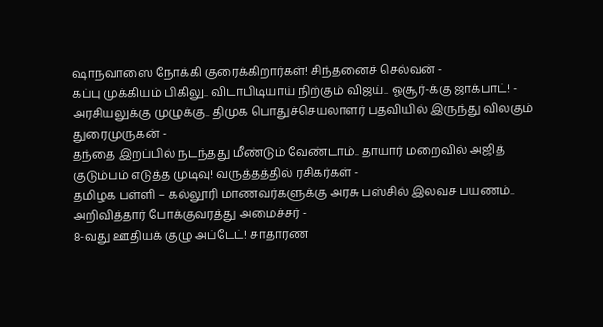ஷாநவாஸை நோக்கி குரைக்கிறார்கள்! சிந்தனைச் செல்வன் -
கப்பு முக்கியம் பிகிலு.. விடாபிடியாய் நிற்கும் விஜய்.. ஓசூர்-க்கு ஜாக்பாட்! -
அரசியலுக்கு முழுக்கு.. திமுக பொதுச்செயலாளர் பதவியில் இருந்து விலகும் துரைமுருகன் -
தந்தை இறப்பில் நடந்தது மீண்டும் வேண்டாம்.. தாயார் மறைவில் அஜித் குடும்பம் எடுத்த முடிவு! வருத்தத்தில் ரசிகர்கள் -
தமிழக பள்ளி – கல்லூரி மாணவர்களுக்கு அரசு பஸ்சில் இலவச பயணம்.. அறிவித்தார் போக்குவரத்து அமைச்சர் -
8-வது ஊதியக் குழு அப்டேட்! சாதாரண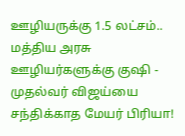ஊழியருக்கு 1.5 லட்சம்.. மத்திய அரசு ஊழியர்களுக்கு குஷி -
முதல்வர் விஜய்யை சந்திக்காத மேயர் பிரியா!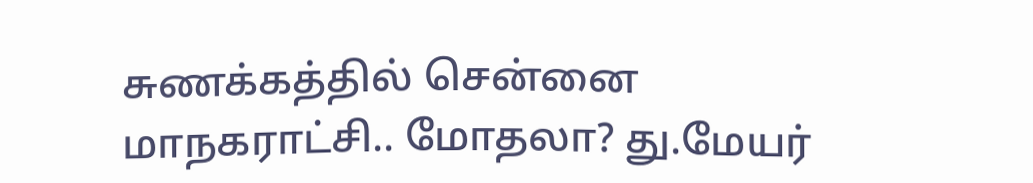சுணக்கத்தில் சென்னை மாநகராட்சி.. மோதலா? து.மேயர்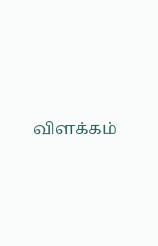விளக்கம்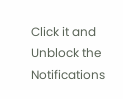Click it and Unblock the Notifications